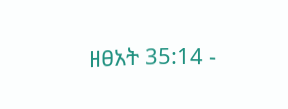ዘፀአት 35:14 -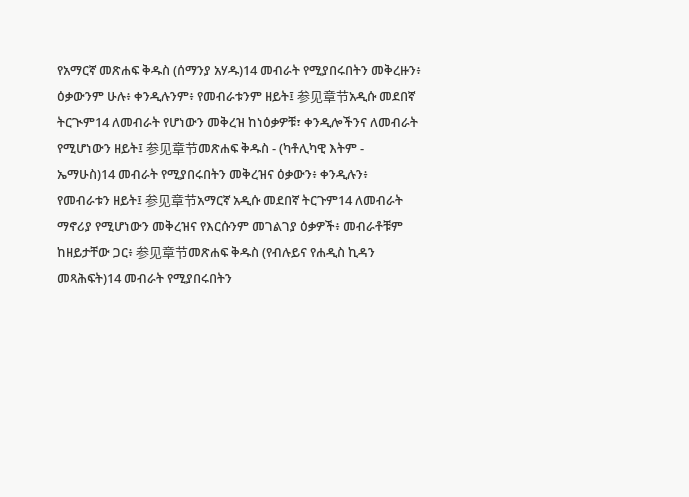የአማርኛ መጽሐፍ ቅዱስ (ሰማንያ አሃዱ)14 መብራት የሚያበሩበትን መቅረዙን፥ ዕቃውንም ሁሉ፥ ቀንዲሉንም፥ የመብራቱንም ዘይት፤ 参见章节አዲሱ መደበኛ ትርጒም14 ለመብራት የሆነውን መቅረዝ ከነዕቃዎቹ፣ ቀንዲሎችንና ለመብራት የሚሆነውን ዘይት፤ 参见章节መጽሐፍ ቅዱስ - (ካቶሊካዊ እትም - ኤማሁስ)14 መብራት የሚያበሩበትን መቅረዝና ዕቃውን፥ ቀንዲሉን፥ የመብራቱን ዘይት፤ 参见章节አማርኛ አዲሱ መደበኛ ትርጉም14 ለመብራት ማኖሪያ የሚሆነውን መቅረዝና የእርሱንም መገልገያ ዕቃዎች፥ መብራቶቹም ከዘይታቸው ጋር፥ 参见章节መጽሐፍ ቅዱስ (የብሉይና የሐዲስ ኪዳን መጻሕፍት)14 መብራት የሚያበሩበትን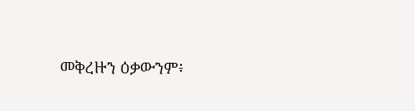መቅረዙን ዕቃውንም፥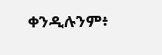ቀንዲሉንም፥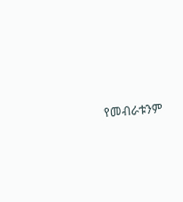የመብራቱንም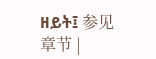ዘይት፤ 参见章节 |